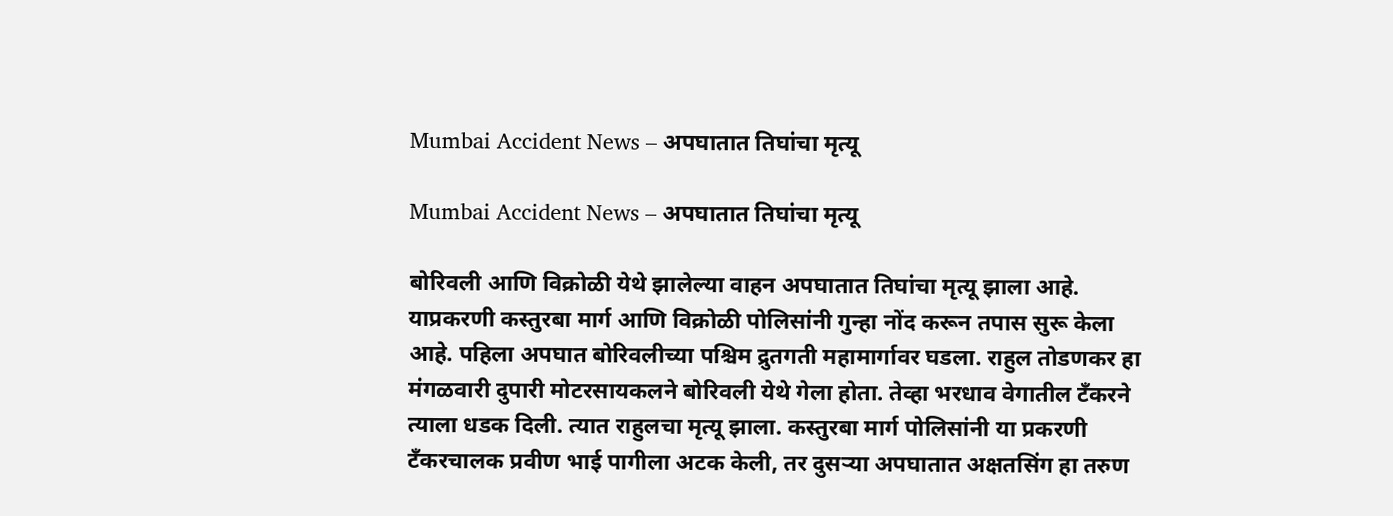Mumbai Accident News – अपघातात तिघांचा मृत्यू

Mumbai Accident News – अपघातात तिघांचा मृत्यू

बोरिवली आणि विक्रोळी येथे झालेल्या वाहन अपघातात तिघांचा मृत्यू झाला आहे. याप्रकरणी कस्तुरबा मार्ग आणि विक्रोळी पोलिसांनी गुन्हा नोंद करून तपास सुरू केला आहे. पहिला अपघात बोरिवलीच्या पश्चिम द्रुतगती महामार्गावर घडला. राहुल तोडणकर हा मंगळवारी दुपारी मोटरसायकलने बोरिवली येथे गेला होता. तेव्हा भरधाव वेगातील टँकरने त्याला धडक दिली. त्यात राहुलचा मृत्यू झाला. कस्तुरबा मार्ग पोलिसांनी या प्रकरणी टँकरचालक प्रवीण भाई पागीला अटक केली, तर दुसऱ्या अपघातात अक्षतसिंग हा तरुण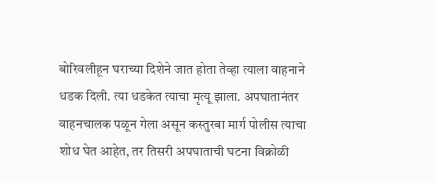बोरिवलीहून घराच्या दिशेने जात होता तेव्हा त्याला वाहनाने धडक दिली. त्या धडकेत त्याचा मृत्यू झाला. अपघातानंतर वाहनचालक पळून गेला असून कस्तुरबा मार्ग पोलीस त्याचा शोध घेत आहेत, तर तिसरी अपघाताची घटना विक्रोळी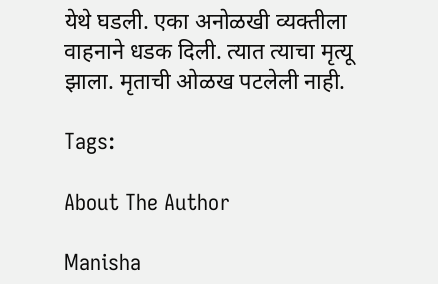येथे घडली. एका अनोळखी व्यक्तीला वाहनाने धडक दिली. त्यात त्याचा मृत्यू झाला. मृताची ओळख पटलेली नाही.

Tags:

About The Author

Manisha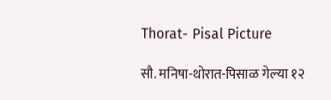Thorat- Pisal Picture

सौ. मनिषा-थोरात-पिसाळ गेल्या १२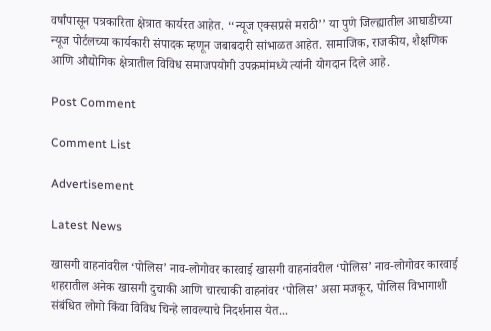वर्षांपासून पत्रकारिता क्षेत्रात कार्यरत आहेत. ‘‘न्यूज एक्सप्रसे मराठी’’ या पुणे जिल्ह्यातील आघाडीच्या न्यूज पोर्टलच्या कार्यकारी संपादक म्हणून जबाबदारी सांभाळत आहेत. सामाजिक, राजकीय, शैक्षणिक आणि औद्योगिक क्षेत्रातील विविध समाजपयोगी उपक्रमांमध्ये त्यांनी योगदान दिले आहे.

Post Comment

Comment List

Advertisement

Latest News

खासगी वाहनांवरील ‘पोलिस’ नाव-लोगोवर कारवाई खासगी वाहनांवरील ‘पोलिस’ नाव-लोगोवर कारवाई
शहरातील अनेक खासगी दुचाकी आणि चारचाकी वाहनांवर ‘पोलिस’ असा मजकूर, पोलिस विभागाशी संबंधित लोगो किंवा विविध चिन्हे लावल्याचे निदर्शनास येत...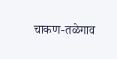चाकण-तळेगाव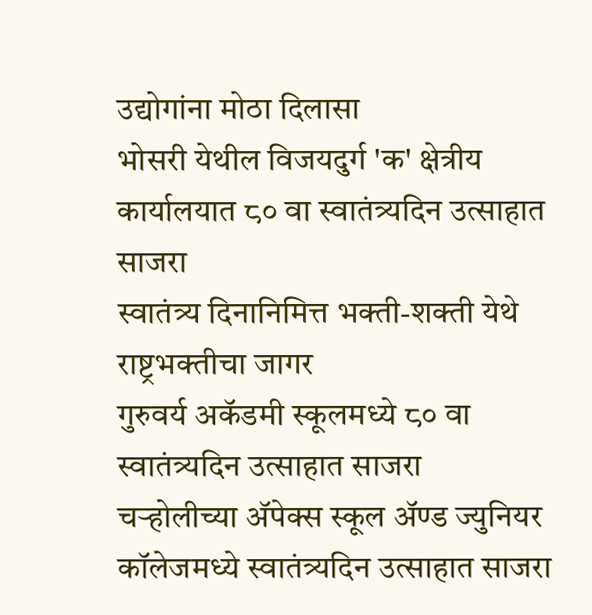उद्योगांना मोठा दिलासा
भोसरी येथील विजयदुर्ग 'क' क्षेत्रीय कार्यालयात ८० वा स्वातंत्र्यदिन उत्साहात साजरा
स्वातंत्र्य दिनानिमित्त भक्ती-शक्ती येथे राष्ट्रभक्तीचा जागर
गुरुवर्य अकॅडमी स्कूलमध्ये ८० वा स्वातंत्र्यदिन उत्साहात साजरा
चऱ्होलीच्या अ‍ॅपेक्स स्कूल अ‍ॅण्ड ज्युनियर कॉलेजमध्ये स्वातंत्र्यदिन उत्साहात साजरा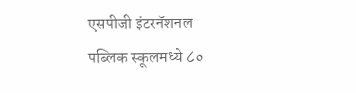एसपीजी इंटरनॅशनल पब्लिक स्कूलमध्ये ८०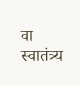वा स्वातंत्र्य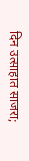दिन उत्साहात साजरा;